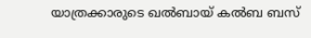യാത്രക്കാരുടെ ഖൽബായ് കൽബ ബസ്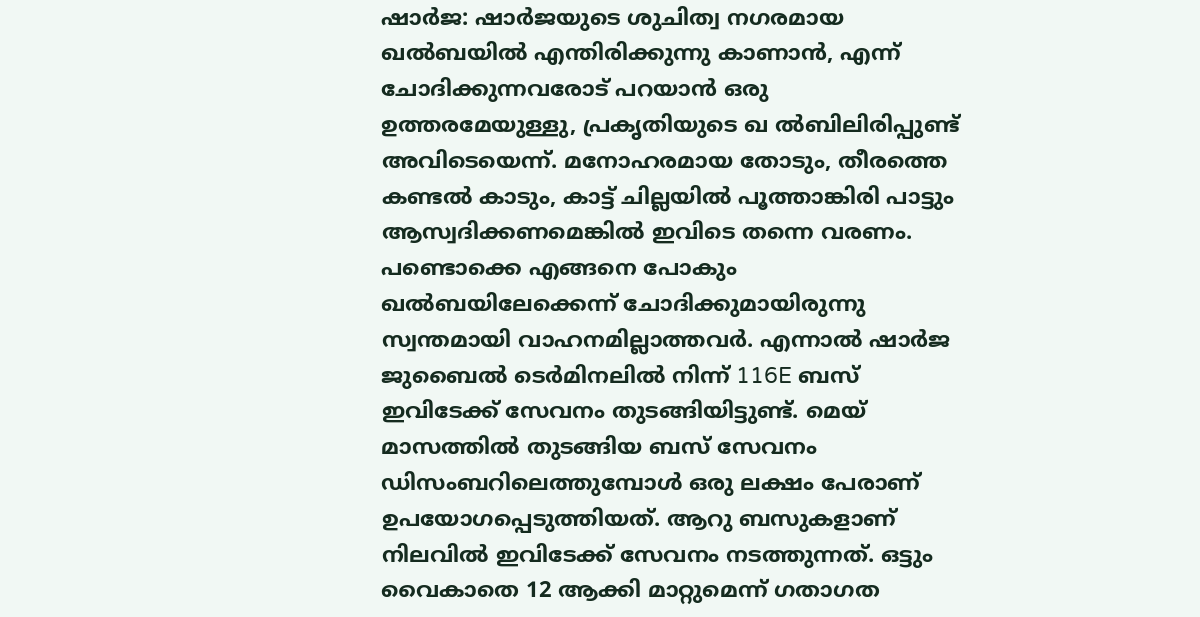ഷാർജ: ഷാർജയുടെ ശുചിത്വ നഗരമായ ഖൽബയിൽ എന്തിരിക്കുന്നു കാണാൻ, എന്ന് ചോദിക്കുന്നവരോട് പറയാൻ ഒരു ഉത്തരമേയുള്ളു, പ്രകൃതിയുടെ ഖ ൽബിലിരിപ്പുണ്ട് അവിടെയെന്ന്. മനോഹരമായ തോടും, തീരത്തെ കണ്ടൽ കാടും, കാട്ട് ചില്ലയിൽ പൂത്താങ്കിരി പാട്ടും ആസ്വദിക്കണമെങ്കിൽ ഇവിടെ തന്നെ വരണം.
പണ്ടൊക്കെ എങ്ങനെ പോകും ഖൽബയിലേക്കെന്ന് ചോദിക്കുമായിരുന്നു സ്വന്തമായി വാഹനമില്ലാത്തവർ. എന്നാൽ ഷാർജ ജുബൈൽ ടെർമിനലിൽ നിന്ന് 116E ബസ് ഇവിടേക്ക് സേവനം തുടങ്ങിയിട്ടുണ്ട്. മെയ് മാസത്തിൽ തുടങ്ങിയ ബസ് സേവനം ഡിസംബറിലെത്തുമ്പോൾ ഒരു ലക്ഷം പേരാണ് ഉപയോഗപ്പെടുത്തിയത്. ആറു ബസുകളാണ് നിലവിൽ ഇവിടേക്ക് സേവനം നടത്തുന്നത്. ഒട്ടും വൈകാതെ 12 ആക്കി മാറ്റുമെന്ന് ഗതാഗത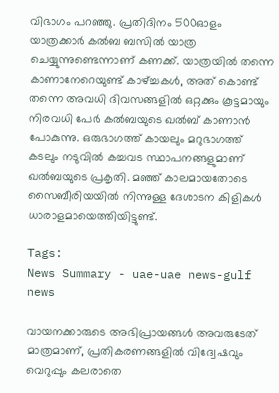വിഭാഗം പറഞ്ഞു. പ്രതിദിനം 500ഓളം യാത്രക്കാർ കൽബ ബസിൽ യാത്ര ചെയ്യുന്നുണ്ടെന്നാണ് കണക്ക്. യാത്രയിൽ തന്നെ കാണാനേറെയുണ്ട് കാഴ്ച്ചകൾ, അത് കൊണ്ട് തന്നെ അവധി ദിവസങ്ങളിൽ ഒറ്റക്കും കൂട്ടമായും നിരവധി പേർ കൽബയുടെ ഖൽബ് കാണാൻ പോകുന്നു. ഒരുഭാഗത്ത് കായലും മറുഭാഗത്ത് കടലും നടുവിൽ കച്ചവട സ്ഥാപനങ്ങളുമാണ് ഖൽബയുടെ പ്രകൃതി. മഞ്ഞ് കാലമായതോടെ സൈബീരിയയിൽ നിന്നുള്ള ദേശാടന കിളികൾ ധാരാളമായെത്തിയിട്ടുണ്ട്.

Tags:
News Summary - uae-uae news-gulf news

വായനക്കാരുടെ അഭിപ്രായങ്ങള്‍ അവരുടേത് മാത്രമാണ്, പ്രതികരണങ്ങളിൽ വിദ്വേഷവും വെറുപ്പും കലരാതെ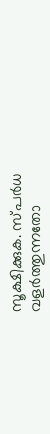സൂക്ഷിക്കുക. സ്പർധ വളർത്തുന്നതോ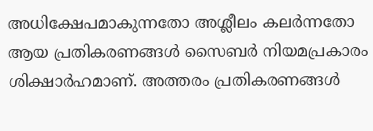അധിക്ഷേപമാകുന്നതോ അശ്ലീലം കലർന്നതോ ആയ പ്രതികരണങ്ങൾ സൈബർ നിയമപ്രകാരം ശിക്ഷാർഹമാണ്. അത്തരം പ്രതികരണങ്ങൾ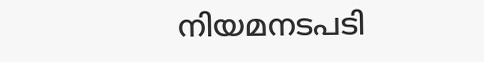നിയമനടപടി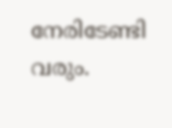നേരിടേണ്ടി വരും.